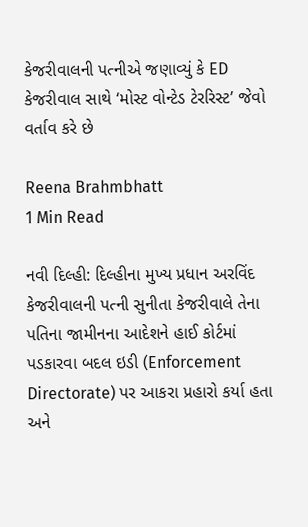કેજરીવાલની પત્નીએ જણાવ્યું કે ED કેજરીવાલ સાથે ‘મોસ્ટ વોન્ટેડ ટેરરિસ્ટ’ જેવો વર્તાવ કરે છે

Reena Brahmbhatt
1 Min Read

નવી દિલ્હી: દિલ્હીના મુખ્ય પ્રધાન અરવિંદ કેજરીવાલની પત્ની સુનીતા કેજરીવાલે તેના પતિના જામીનના આદેશને હાઈ કોર્ટમાં પડકારવા બદલ ઇડી (Enforcement Directorate) પર આકરા પ્રહારો કર્યા હતા અને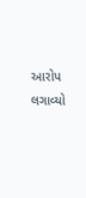આરોપ લગાવ્યો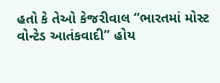હતો કે તેઓ કેજરીવાલ “ભારતમાં મોસ્ટ વોન્ટેડ આતંકવાદી” હોય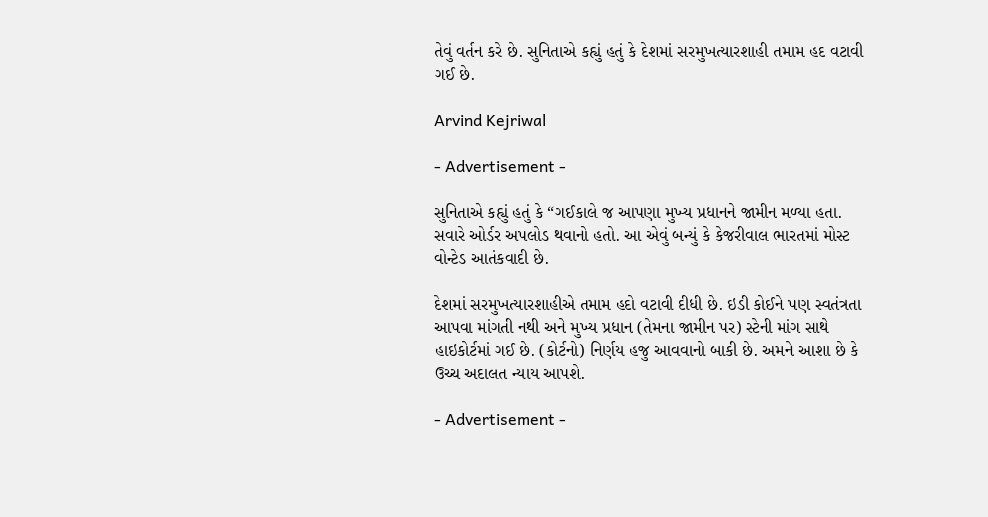તેવું વર્તન કરે છે. સુનિતાએ કહ્યું હતું કે દેશમાં સરમુખત્યારશાહી તમામ હદ વટાવી ગઈ છે.

Arvind Kejriwal

- Advertisement -

સુનિતાએ કહ્યું હતું કે “ગઈકાલે જ આપણા મુખ્ય પ્રધાનને જામીન મળ્યા હતા. સવારે ઓર્ડર અપલોડ થવાનો હતો. આ એવું બન્યું કે કેજરીવાલ ભારતમાં મોસ્ટ વોન્ટેડ આતંકવાદી છે.

દેશમાં સરમુખત્યારશાહીએ તમામ હદો વટાવી દીધી છે. ઇડી કોઈને પણ સ્વતંત્રતા આપવા માંગતી નથી અને મુખ્ય પ્રધાન (તેમના જામીન પર) સ્ટેની માંગ સાથે હાઇકોર્ટમાં ગઈ છે. (કોર્ટનો) નિર્ણય હજુ આવવાનો બાકી છે. અમને આશા છે કે ઉચ્ચ અદાલત ન્યાય આપશે.

- Advertisement -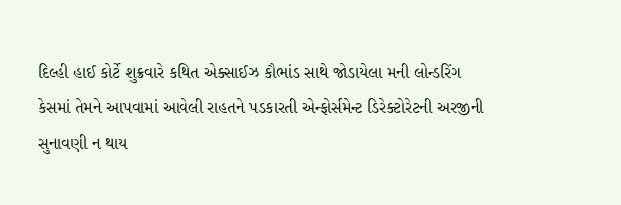દિલ્હી હાઈ કોર્ટે શુક્રવારે કથિત એક્સાઈઝ કૌભાંડ સાથે જોડાયેલા મની લોન્ડરિંગ કેસમાં તેમને આપવામાં આવેલી રાહતને પડકારતી એન્ફોર્સમેન્ટ ડિરેક્ટોરેટની અરજીની સુનાવણી ન થાય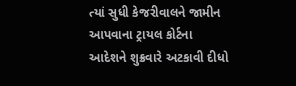ત્યાં સુધી કેજરીવાલને જામીન આપવાના ટ્રાયલ કોર્ટના આદેશને શુક્રવારે અટકાવી દીધો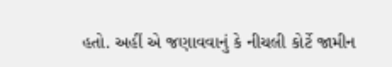હતો. અહીં એ જણાવવાનું કે નીચલી કોર્ટે જામીન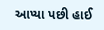આપ્યા પછી હાઈ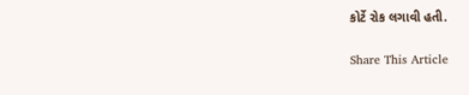કોર્ટે રોક લગાવી હતી.

Share This Article